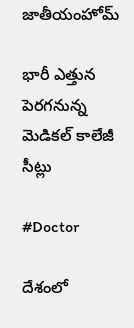జాతీయంహోమ్

భారీ ఎత్తున పెరగనున్న మెడికల్ కాలేజీ సీట్లు

#Doctor

దేశంలో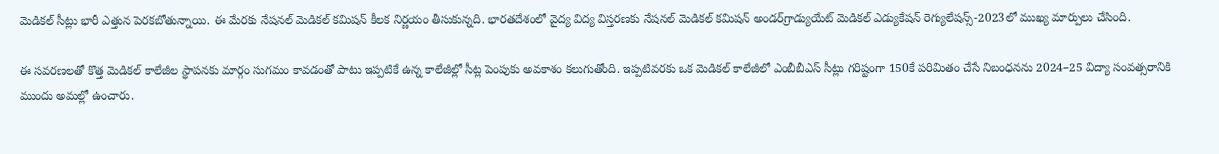మెడికల్ సీట్లు భారీ ఎత్తున పెరకబోతున్నాయి. ఈ మేరకు నేషనల్ మెడికల్ కమిషన్ కీలక నిర్ణయం తీసుకున్నది. భారతదేశంలో వైద్య విద్య విస్తరణకు నేషనల్ మెడికల్ కమిషన్ అండర్‌గ్రాడ్యుయేట్ మెడికల్ ఎడ్యుకేషన్ రెగ్యులేషన్స్-2023లో ముఖ్య మార్పులు చేసింది.

ఈ సవరణలతో కొత్త మెడికల్ కాలేజీల స్థాపనకు మార్గం సుగమం కావడంతో పాటు ఇప్పటికే ఉన్న కాలేజీల్లో సీట్ల పెంపుకు అవకాశం కలుగుతోంది. ఇప్పటివరకు ఒక మెడికల్ కాలేజీలో ఎంబీబీఎస్ సీట్లు గరిష్టంగా 150కే పరిమితం చేసే నిబంధనను 2024–25 విద్యా సంవత్సరానికి ముందు అమల్లో ఉంచారు.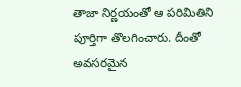తాజా నిర్ణయంతో ఆ పరిమితిని పూర్తిగా తొలగించారు. దీంతో అవసరమైన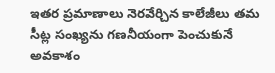ఇతర ప్రమాణాలు నెరవేర్చిన కాలేజీలు తమ సీట్ల సంఖ్యను గణనీయంగా పెంచుకునే అవకాశం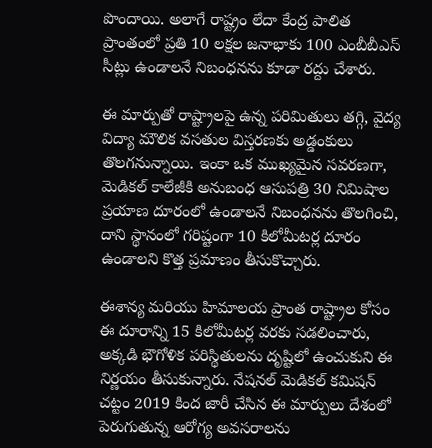పొందాయి. అలాగే రాష్ట్రం లేదా కేంద్ర పాలిత ప్రాంతంలో ప్రతి 10 లక్షల జనాభాకు 100 ఎంబీబీఎస్ సీట్లు ఉండాలనే నిబంధనను కూడా రద్దు చేశారు.

ఈ మార్పుతో రాష్ట్రాలపై ఉన్న పరిమితులు తగ్గి, వైద్య విద్యా మౌలిక వసతుల విస్తరణకు అడ్డంకులు తొలగనున్నాయి. ఇంకా ఒక ముఖ్యమైన సవరణగా, మెడికల్ కాలేజీకి అనుబంధ ఆసుపత్రి 30 నిమిషాల ప్రయాణ దూరంలో ఉండాలనే నిబంధనను తొలగించి, దాని స్థానంలో గరిష్టంగా 10 కిలోమీటర్ల దూరం ఉండాలని కొత్త ప్రమాణం తీసుకొచ్చారు.

ఈశాన్య మరియు హిమాలయ ప్రాంత రాష్ట్రాల కోసం ఈ దూరాన్ని 15 కిలోమీటర్ల వరకు సడలించారు, అక్కడి భౌగోళిక పరిస్థితులను దృష్టిలో ఉంచుకుని ఈ నిర్ణయం తీసుకున్నారు. నేషనల్ మెడికల్ కమిషన్ చట్టం 2019 కింద జారీ చేసిన ఈ మార్పులు దేశంలో పెరుగుతున్న ఆరోగ్య అవసరాలను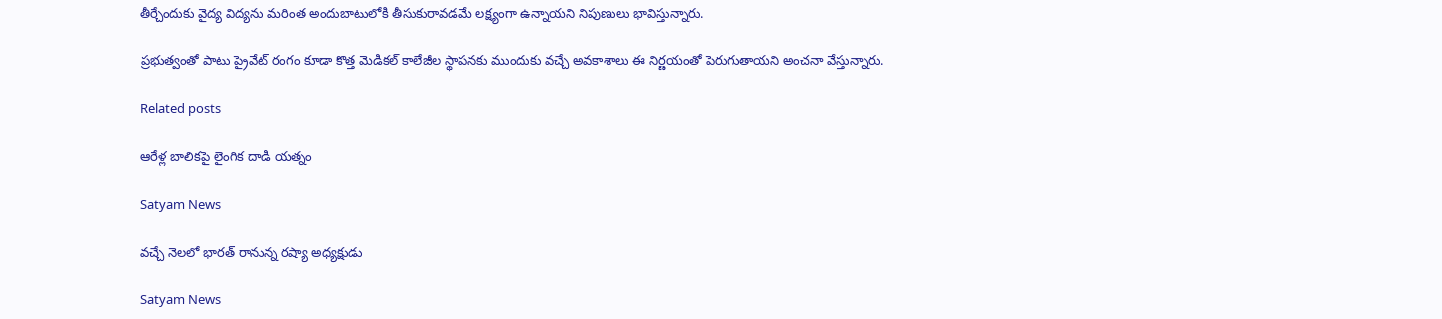తీర్చేందుకు వైద్య విద్యను మరింత అందుబాటులోకి తీసుకురావడమే లక్ష్యంగా ఉన్నాయని నిపుణులు భావిస్తున్నారు.

ప్రభుత్వంతో పాటు ప్రైవేట్ రంగం కూడా కొత్త మెడికల్ కాలేజీల స్థాపనకు ముందుకు వచ్చే అవకాశాలు ఈ నిర్ణయంతో పెరుగుతాయని అంచనా వేస్తున్నారు.

Related posts

ఆరేళ్ల బాలికపై లైంగిక దాడి యత్నం

Satyam News

వచ్చే నెలలో భారత్ రానున్న రష్యా అధ్యక్షుడు

Satyam News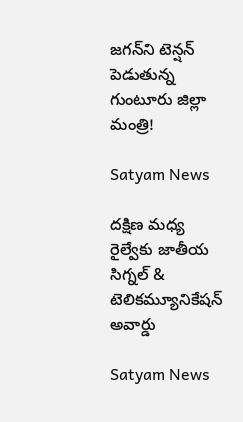జగన్‌ని టెన్షన్‌ పెడుతున్న గుంటూరు జిల్లా మంత్రి!

Satyam News

దక్షిణ మధ్య రైల్వేకు జాతీయ సిగ్నల్ & టెలికమ్యూనికేషన్ అవార్డు

Satyam News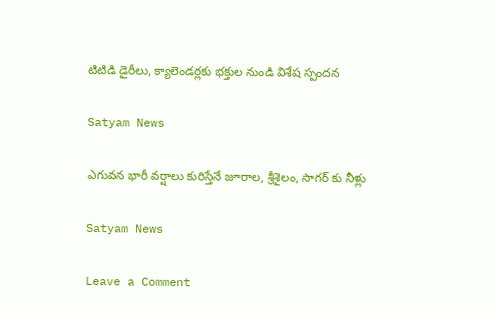టిటిడి డైరీలు, క్యాలెండర్లకు భ‌క్తుల నుండి విశేష స్పంద‌న‌

Satyam News

ఎగువన భారీ వర్షాలు కురిస్తేనే జూరాల, శ్రీశైలం, సాగర్‌ కు నీళ్లు

Satyam News

Leave a Comment